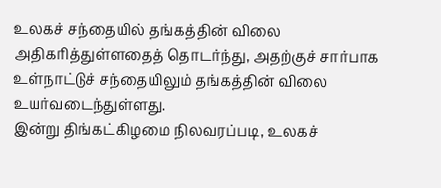உலகச் சந்தையில் தங்கத்தின் விலை அதிகரித்துள்ளதைத் தொடர்ந்து, அதற்குச் சார்பாக உள்நாட்டுச் சந்தையிலும் தங்கத்தின் விலை உயர்வடைந்துள்ளது.
இன்று திங்கட்கிழமை நிலவரப்படி, உலகச்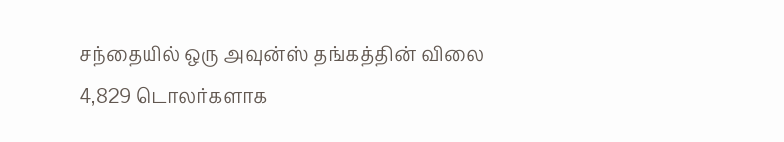சந்தையில் ஒரு அவுன்ஸ் தங்கத்தின் விலை 4,829 டொலர்களாக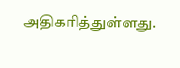அதிகரித்துள்ளது.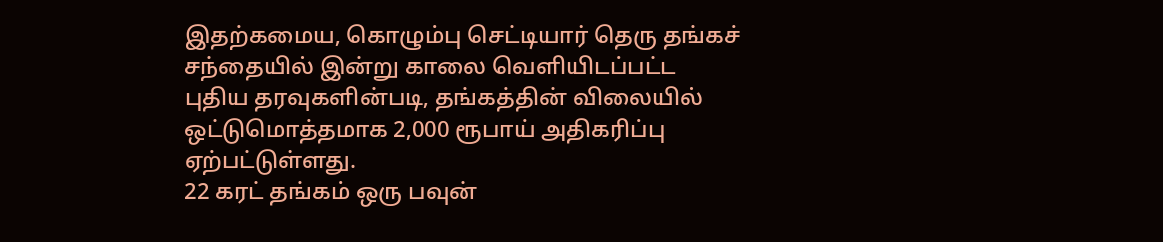இதற்கமைய, கொழும்பு செட்டியார் தெரு தங்கச் சந்தையில் இன்று காலை வெளியிடப்பட்ட புதிய தரவுகளின்படி, தங்கத்தின் விலையில் ஒட்டுமொத்தமாக 2,000 ரூபாய் அதிகரிப்பு ஏற்பட்டுள்ளது.
22 கரட் தங்கம் ஒரு பவுன்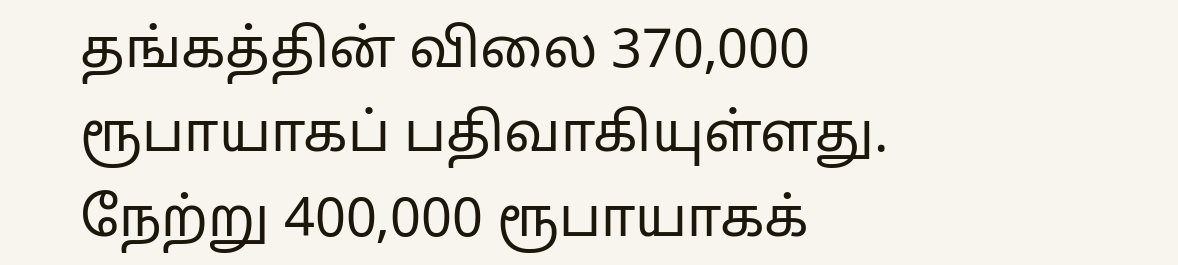தங்கத்தின் விலை 370,000 ரூபாயாகப் பதிவாகியுள்ளது.
நேற்று 400,000 ரூபாயாகக்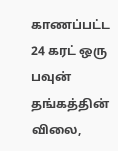காணப்பட்ட 24 கரட் ஒரு பவுன் தங்கத்தின் விலை,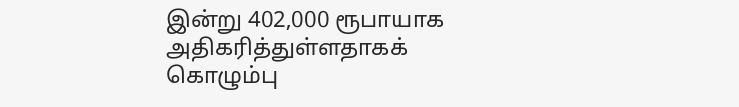இன்று 402,000 ரூபாயாக அதிகரித்துள்ளதாகக் கொழும்பு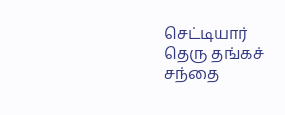செட்டியார் தெரு தங்கச் சந்தை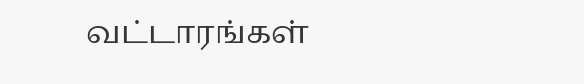வட்டாரங்கள்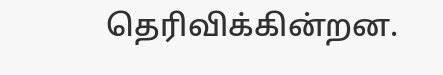தெரிவிக்கின்றன.